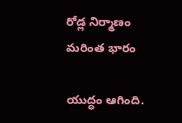రోడ్ల నిర్మాణం మరింత భారం

యుద్ధం ఆగింది.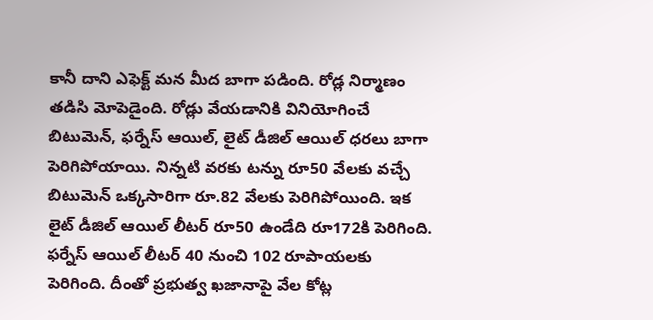కానీ దాని ఎఫెక్ట్ మన మీద బాగా పడింది. రోడ్ల నిర్మాణం తడిసి మోపెడైంది. రోడ్లు వేయడానికి వినియోగించే బిటుమెన్, ఫర్నేస్ ఆయిల్, లైట్ డీజిల్ ఆయిల్ ధరలు బాగా పెరిగిపోయాయి. నిన్నటి వరకు టన్ను రూ50 వేలకు వచ్చే బిటుమెన్ ఒక్కసారిగా రూ.82 వేలకు పెరిగిపోయింది. ఇక లైట్ డీజిల్ ఆయిల్ లీటర్ రూ50 ఉండేది రూ172కి పెరిగింది. ఫర్నేస్ ఆయిల్ లీటర్ 40 నుంచి 102 రూపాయలకు పెరిగింది. దీంతో ప్రభుత్వ ఖజానాపై వేల కోట్ల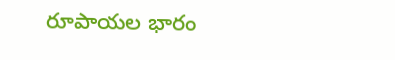రూపాయల భారం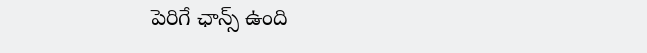పెరిగే ఛాన్స్ ఉంది